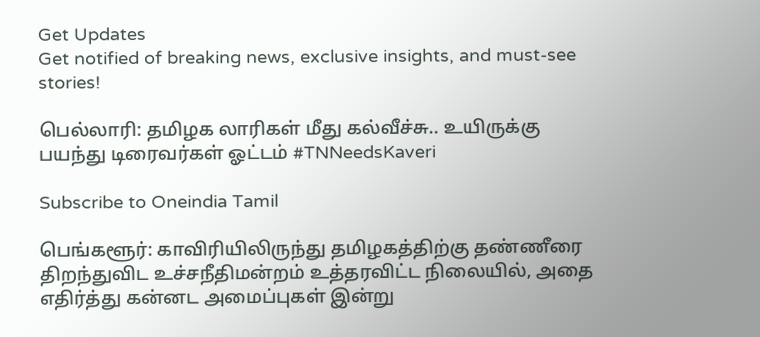Get Updates
Get notified of breaking news, exclusive insights, and must-see stories!

பெல்லாரி: தமிழக லாரிகள் மீது கல்வீச்சு.. உயிருக்கு பயந்து டிரைவர்கள் ஓட்டம் #TNNeedsKaveri

Subscribe to Oneindia Tamil

பெங்களூர்: காவிரியிலிருந்து தமிழகத்திற்கு தண்ணீரை திறந்துவிட உச்சநீதிமன்றம் உத்தரவிட்ட நிலையில், அதை எதிர்த்து கன்னட அமைப்புகள் இன்று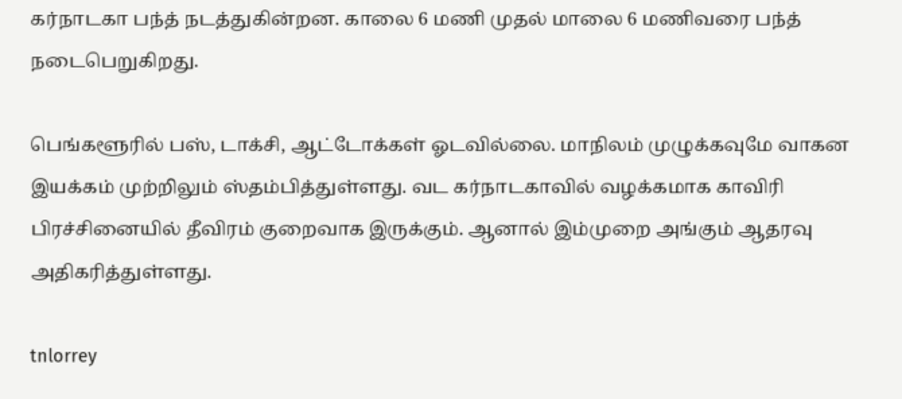கர்நாடகா பந்த் நடத்துகின்றன. காலை 6 மணி முதல் மாலை 6 மணிவரை பந்த் நடைபெறுகிறது.

பெங்களூரில் பஸ், டாக்சி, ஆட்டோக்கள் ஓடவில்லை. மாநிலம் முழுக்கவுமே வாகன இயக்கம் முற்றிலும் ஸ்தம்பித்துள்ளது. வட கர்நாடகாவில் வழக்கமாக காவிரி பிரச்சினையில் தீவிரம் குறைவாக இருக்கும். ஆனால் இம்முறை அங்கும் ஆதரவு அதிகரித்துள்ளது.

tnlorrey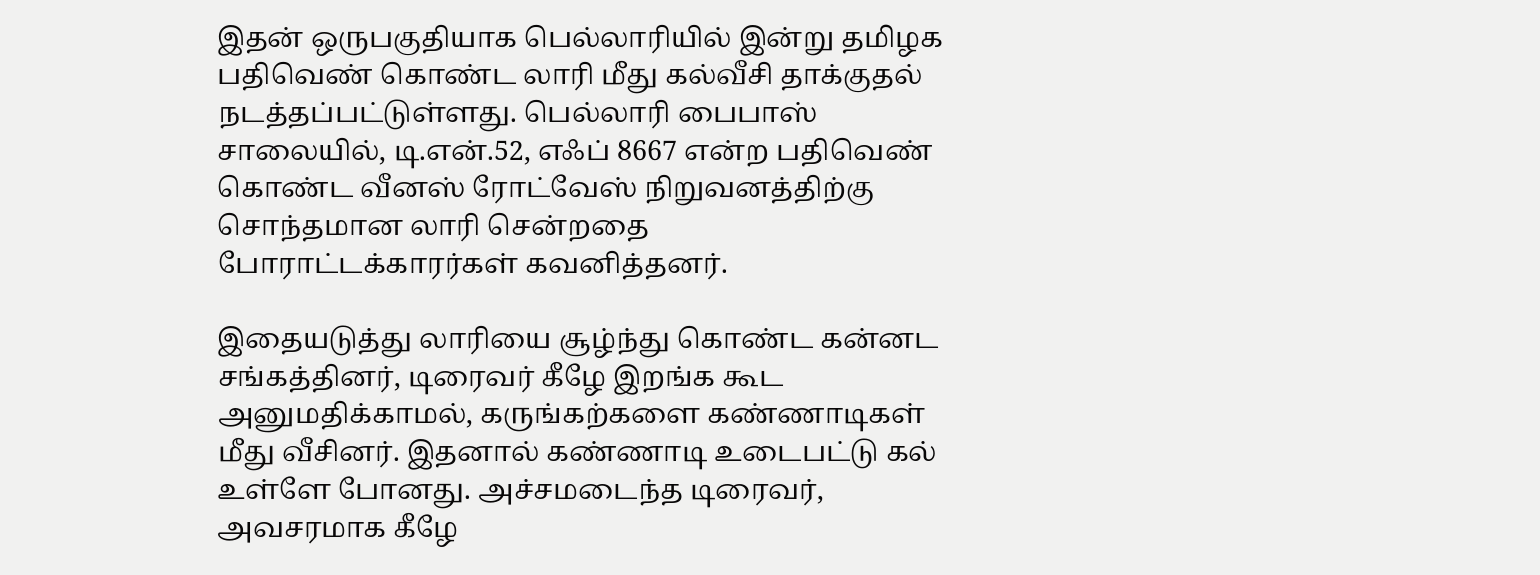இதன் ஒருபகுதியாக பெல்லாரியில் இன்று தமிழக பதிவெண் கொண்ட லாரி மீது கல்வீசி தாக்குதல் நடத்தப்பட்டுள்ளது. பெல்லாரி பைபாஸ் சாலையில், டி.என்.52, எஃப் 8667 என்ற பதிவெண் கொண்ட வீனஸ் ரோட்வேஸ் நிறுவனத்திற்கு சொந்தமான லாரி சென்றதை போராட்டக்காரர்கள் கவனித்தனர்.

இதையடுத்து லாரியை சூழ்ந்து கொண்ட கன்னட சங்கத்தினர், டிரைவர் கீழே இறங்க கூட அனுமதிக்காமல், கருங்கற்களை கண்ணாடிகள் மீது வீசினர். இதனால் கண்ணாடி உடைபட்டு கல் உள்ளே போனது. அச்சமடைந்த டிரைவர், அவசரமாக கீழே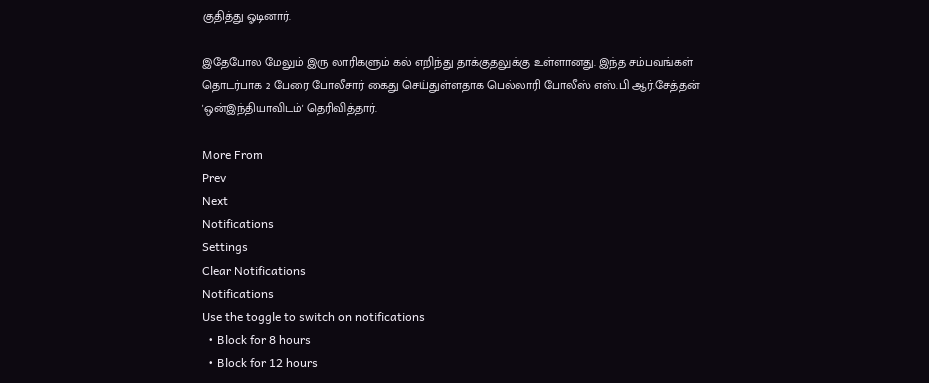குதித்து ஓடினார்.

இதேபோல மேலும் இரு லாரிகளும் கல் எறிந்து தாக்குதலுக்கு உள்ளானது. இந்த சம்பவங்கள் தொடர்பாக 2 பேரை போலீசார் கைது செய்துள்ளதாக பெல்லாரி போலீஸ் எஸ்.பி ஆர்.சேத்தன் 'ஒன்இந்தியாவிடம்' தெரிவித்தார்.

More From
Prev
Next
Notifications
Settings
Clear Notifications
Notifications
Use the toggle to switch on notifications
  • Block for 8 hours
  • Block for 12 hours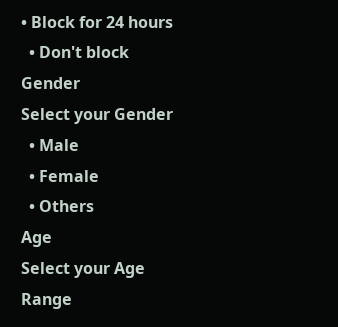• Block for 24 hours
  • Don't block
Gender
Select your Gender
  • Male
  • Female
  • Others
Age
Select your Age Range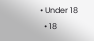• Under 18
  • 18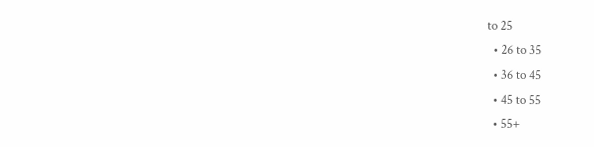to 25
  • 26 to 35
  • 36 to 45
  • 45 to 55
  • 55+